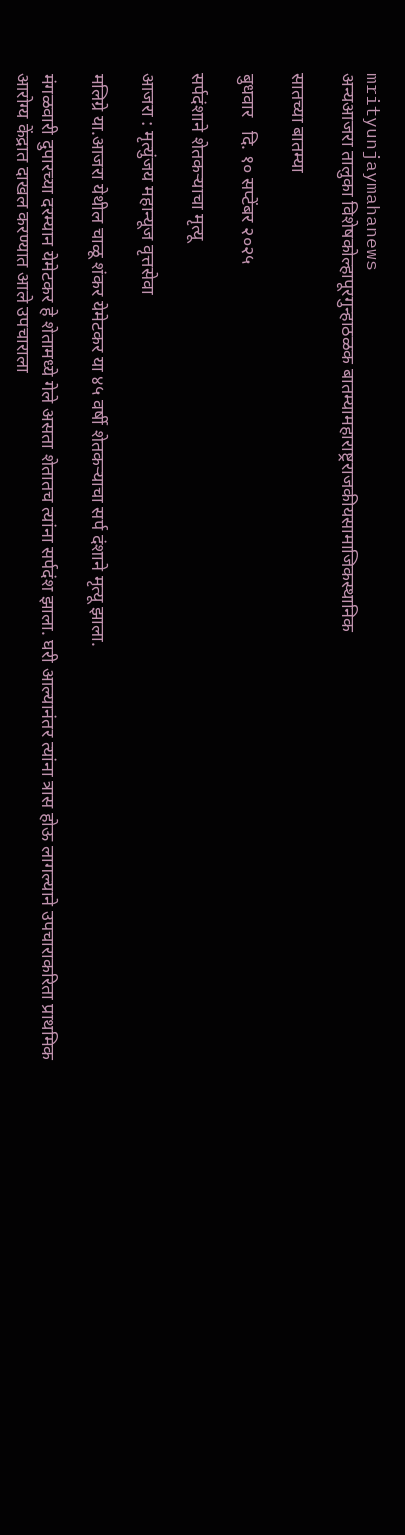mrityunjaymahanews
अन्यआजरा तालुका विशेषकोल्हापूरगुन्हाठळक बातम्यामहाराष्ट्रराजकीयसामाजिकस्थानिक

सातच्या बातम्या

बुधवार   दि. १० सप्टेंबर २०२५

सर्पदंशाने शेतकऱ्याचा मृत्यू

आजरा : मृत्युंजय महान्यूज वृत्तसेवा

मलिग्रे या.आजरा येथील चाळू शंकर येमेटकर या ४५ वर्षी शेतकऱ्याचा सर्प दंशाने मृत्यू झाला.

मंगळवारी दुपारच्या दरम्यान येमेटकर हे शेतामध्ये गेले असता शेतातच त्यांना सर्पदंश झाला. घरी आल्यानंतर त्यांना त्रास होऊ लागल्याने उपचाराकरिता प्राथमिक आरोग्य केंद्रात दाखल करण्यात आले उपचाराला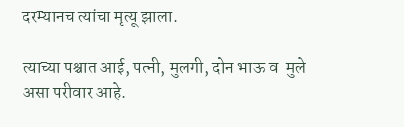दरम्यानच त्यांचा मृत्यू झाला.

त्याच्या पश्चात आई, पत्नी, मुलगी, दोन भाऊ व  मुले असा परीवार आहे.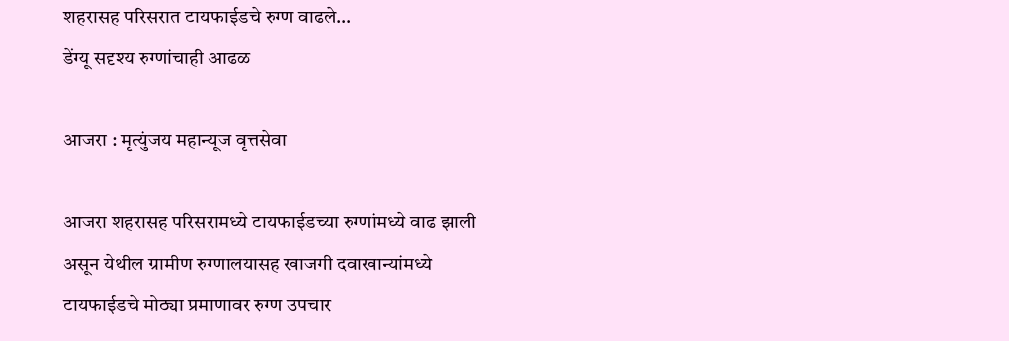शहरासह परिसरात टायफाईडचे रुग्ण वाढले…
डेंग्यू सदृश्य रुग्णांचाही आढळ

आजरा : मृत्युंजय महान्यूज वृत्तसेवा

आजरा शहरासह परिसरामध्ये टायफाईडच्या रुग्णांमध्ये वाढ झाली असून येथील ग्रामीण रुग्णालयासह खाजगी दवाखान्यांमध्ये टायफाईडचे मोठ्या प्रमाणावर रुग्ण उपचार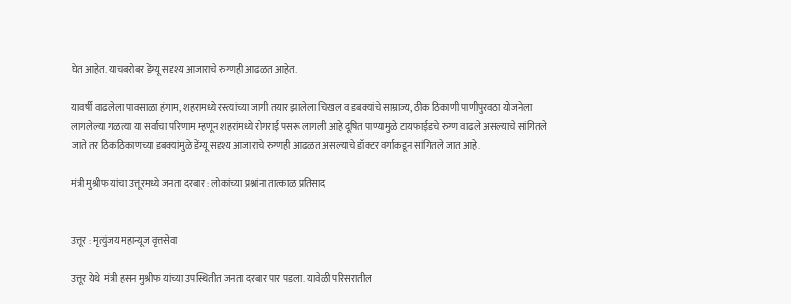घेत आहेत. याचबरोबर डेंग्यू सदृश्य आजाराचे रुग्णही आढळत आहेत.

यावर्षी वाढलेला पावसाळा हंगाम, शहरामध्ये रस्त्यांच्या जागी तयार झालेला चिखल व डबक्यांचे साम्राज्य, ठीक ठिकाणी पाणीपुरवठा योजनेला लागलेल्या गळत्या या सर्वाचा परिणाम म्हणून शहरांमध्ये रोगराई पसरू लागली आहे दूषित पाण्यामुळे टायफाईडचे रुग्ण वाढले असल्याचे सांगितले जाते तर ठिकठिकाणच्या डबक्यांमुळे डेंग्यू सदृश्य आजाराचे रुग्णही आढळत असल्याचे डॉक्टर वर्गाकडून सांगितले जात आहे.

मंत्री मुश्रीफ यांचा उत्तूरमध्ये जनता दरबार : लोकांच्या प्रश्नांना तात्काळ प्रतिसाद


उत्तूर : मृत्युंजय महान्यूज वृत्तसेवा

उत्तूर येथे  मंत्री हसन मुश्रीफ यांच्या उपस्थितीत जनता दरबार पार पडला. यावेळी परिसरातील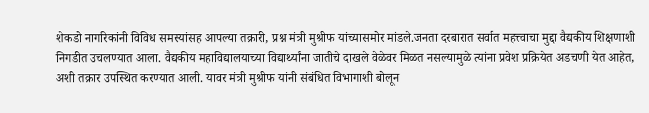शेकडो नागरिकांनी विविध समस्यांसह आपल्या तक्रारी, प्रश्न मंत्री मुश्रीफ यांच्यासमोर मांडले.जनता दरबारात सर्वात महत्त्वाचा मुद्दा वैद्यकीय शिक्षणाशी निगडीत उचलण्यात आला. वैद्यकीय महाविद्यालयाच्या विद्यार्थ्यांना जातीचे दाखले वेळेवर मिळत नसल्यामुळे त्यांना प्रवेश प्रक्रियेत अडचणी येत आहेत, अशी तक्रार उपस्थित करण्यात आली. यावर मंत्री मुश्रीफ यांनी संबंधित विभागाशी बोलून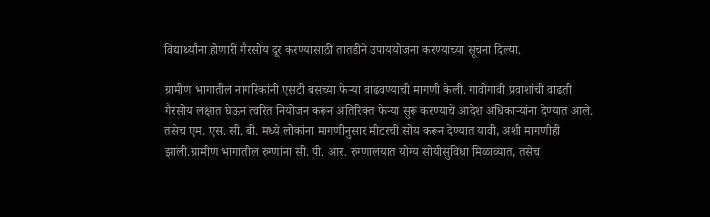विद्यार्थ्यांना होणारी गैरसोय दूर करण्यासाठी तातडीने उपाययोजना करण्याच्या सूचना दिल्या.

ग्रामीण भागातील नागरिकांनी एसटी बसच्या फेऱ्या वाढवण्याची मागणी केली. गावोगावी प्रवाशांची वाढती गैरसोय लक्षात घेऊन त्वरित नियोजन करून अतिरिक्त फेऱ्या सुरू करण्याचे आदेश अधिकाऱ्यांना देण्यात आले. तसेच एम. एस. सी. बी. मध्ये लोकांना मागणीनुसार मीटरची सोय करून देण्यात यावी, अशी मागणीही झाली.ग्रामीण भागातील रुग्णांना सी. पी. आर. रुग्णालयात योग्य सोयीसुविधा मिळाव्यात, तसेच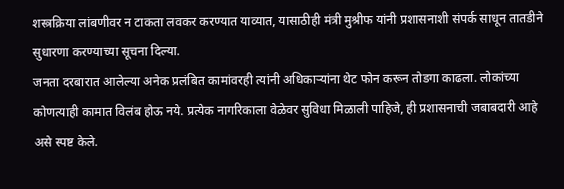शस्त्रक्रिया लांबणीवर न टाकता लवकर करण्यात याव्यात, यासाठीही मंत्री मुश्रीफ यांनी प्रशासनाशी संपर्क साधून तातडीने सुधारणा करण्याच्या सूचना दिल्या.
जनता दरबारात आलेल्या अनेक प्रलंबित कामांवरही त्यांनी अधिकाऱ्यांना थेट फोन करून तोडगा काढला. लोकांच्या कोणत्याही कामात विलंब होऊ नये. प्रत्येक नागरिकाला वेळेवर सुविधा मिळाली पाहिजे, ही प्रशासनाची जबाबदारी आहे असे स्पष्ट केले.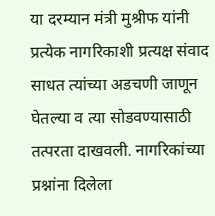या दरम्यान मंत्री मुश्रीफ यांनी प्रत्येक नागरिकाशी प्रत्यक्ष संवाद साधत त्यांच्या अडचणी जाणून घेतल्या व त्या सोडवण्यासाठी तत्परता दाखवली. नागरिकांच्या प्रश्नांना दिलेला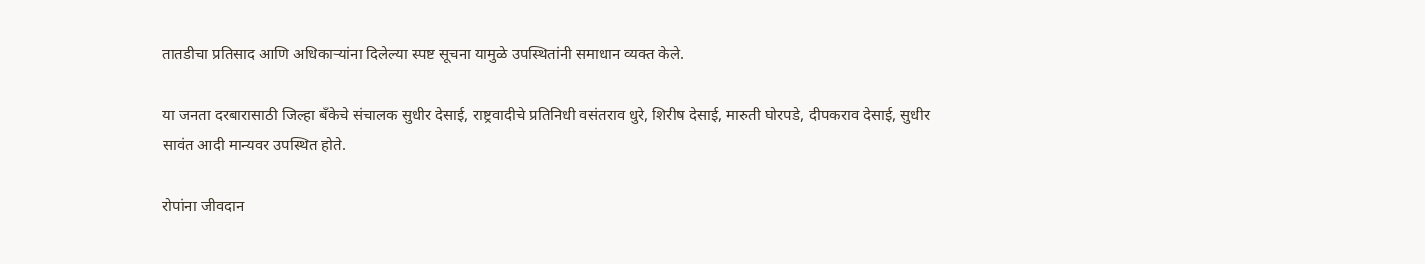तातडीचा प्रतिसाद आणि अधिकाऱ्यांना दिलेल्या स्पष्ट सूचना यामुळे उपस्थितांनी समाधान व्यक्त केले.

या जनता दरबारासाठी जिल्हा बँकेचे संचालक सुधीर देसाई, राष्ट्रवादीचे प्रतिनिधी वसंतराव धुरे, शिरीष देसाई, मारुती घोरपडे, दीपकराव देसाई, सुधीर सावंत आदी मान्यवर उपस्थित होते.

रोपांना जीवदान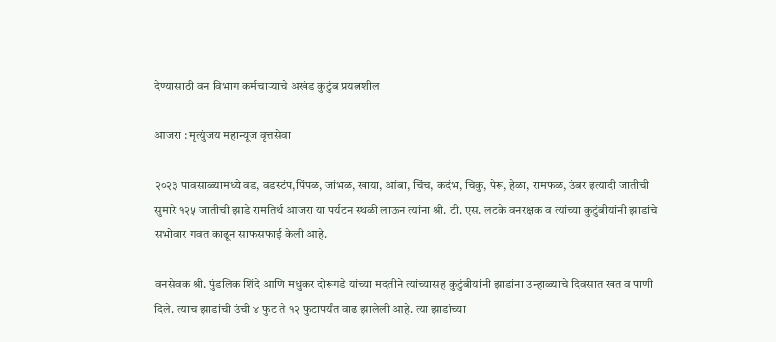देण्यासाठी वन विभाग कर्मचाऱ्याचे अखंड कुटुंब प्रयत्नशील

आजरा : मृत्युंजय महान्यूज वृत्तसेवा

२०२३ पावसाळ्यामध्ये वड, वडस्टंप,पिंपळ, जांभळ, खाया, आंबा, चिंच, कदंभ, चिकु, पेरू, हेळा, रामफळ, उंबर इत्यादी जातीची सुमारे १२५ जातीची झाडे रामतिर्थ आजरा या पर्यटन स्थळी लाऊन त्यांना श्री. टी. एस. लटके वनरक्षक व त्यांच्या कुटुंबीयांनी झाडांचे सभोवार गवत काढून साफसफाई केली आहे.

वनसेवक श्री. पुंडलिक शिंदे आणि मधुकर दोरूगडे यांच्या मदतीने त्यांच्यासह कुटुंबीयांनी झाडांना उन्हाळ्याचे दिवसात खत व पाणी दिले. त्याच झाडांची उंची ४ फुट ते १२ फुटापर्यंत वाढ झालेली आहे. त्या झाडांच्या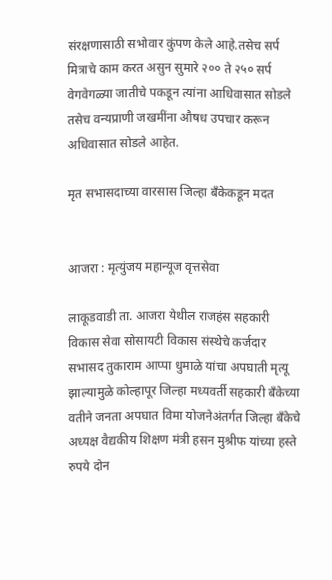संरक्षणासाठी सभोवार कुंपण केले आहे.तसेच सर्प मित्राचे काम करत असुन सुमारे २०० ते २५० सर्प वेगवेगळ्या जातीचे पकडून त्यांना आधिवासात सोडले तसेच वन्यप्राणी जखमींना औषध उपचार करून अधिवासात सोडले आहेत.

मृत सभासदाच्या वारसास जिल्हा बँकेकडून मदत


आजरा : मृत्युंजय महान्यूज वृत्तसेवा

लाकूडवाडी ता. आजरा येथील राजहंस सहकारी विकास सेवा सोसायटी विकास संस्थेचे कर्जदार सभासद तुकाराम आप्पा धुमाळे यांचा अपघाती मृत्यू झाल्यामुळे कोल्हापूर जिल्हा मध्यवर्ती सहकारी बँकेच्या वतीने जनता अपघात विमा योजनेअंतर्गत जिल्हा बँकेचे अध्यक्ष वैद्यकीय शिक्षण मंत्री हसन मुश्रीफ यांच्या हस्ते रुपये दोन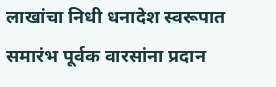लाखांचा निधी धनादेश स्वरूपात समारंभ पूर्वक वारसांना प्रदान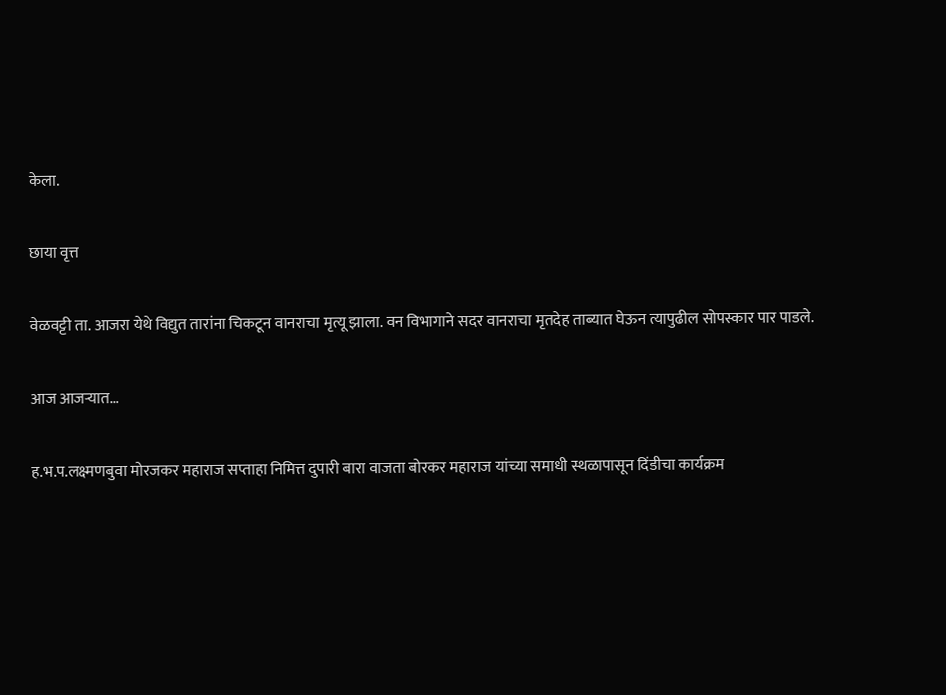केला.

छाया वृत्त

वेळवट्टी ता. आजरा येथे विद्युत तारांना चिकटून वानराचा मृत्यू झाला. वन विभागाने सदर वानराचा मृतदेह ताब्यात घेऊन त्यापुढील सोपस्कार पार पाडले.

आज आजऱ्यात…

ह.भ.प.लक्ष्मणबुवा मोरजकर महाराज सप्ताहा निमित्त दुपारी बारा वाजता बोरकर महाराज यांच्या समाधी स्थळापासून दिंडीचा कार्यक्रम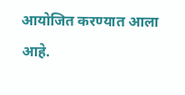आयोजित करण्यात आला आहे.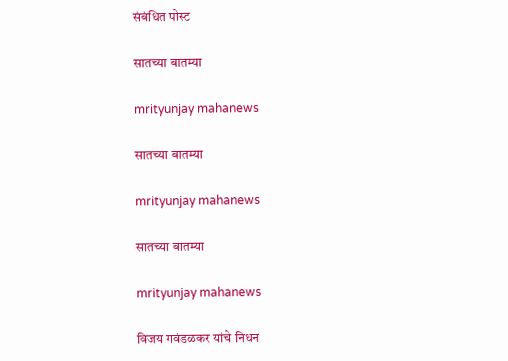संबंधित पोस्ट

सातच्या बातम्या

mrityunjay mahanews

सातच्या बातम्या

mrityunjay mahanews

सातच्या बातम्या

mrityunjay mahanews

विजय गवंडळकर यांचे निधन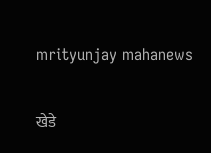mrityunjay mahanews

खेडे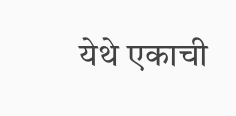येथे एकाची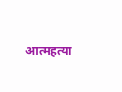आत्महत्या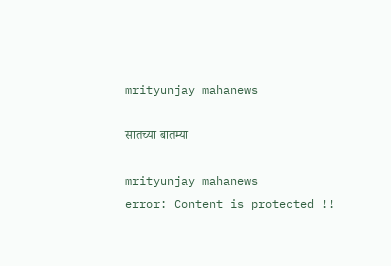mrityunjay mahanews

सातच्या बातम्या

mrityunjay mahanews
error: Content is protected !!